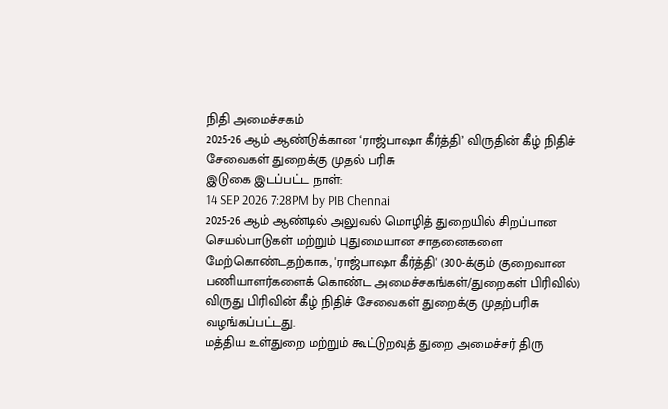நிதி அமைச்சகம்
2025-26 ஆம் ஆண்டுக்கான ‘ராஜ்பாஷா கீர்த்தி’ விருதின் கீழ் நிதிச் சேவைகள் துறைக்கு முதல் பரிசு
இடுகை இடப்பட்ட நாள்:
14 SEP 2026 7:28PM by PIB Chennai
2025-26 ஆம் ஆண்டில் அலுவல் மொழித் துறையில் சிறப்பான செயல்பாடுகள் மற்றும் புதுமையான சாதனைகளை மேற்கொண்டதற்காக, 'ராஜ்பாஷா கீர்த்தி' (300-க்கும் குறைவான பணியாளர்களைக் கொண்ட அமைச்சகங்கள்/துறைகள் பிரிவில்) விருது பிரிவின் கீழ் நிதிச் சேவைகள் துறைக்கு முதற்பரிசு வழங்கப்பட்டது.
மத்திய உள்துறை மற்றும் கூட்டுறவுத் துறை அமைச்சர் திரு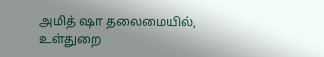அமித் ஷா தலைமையில், உள்துறை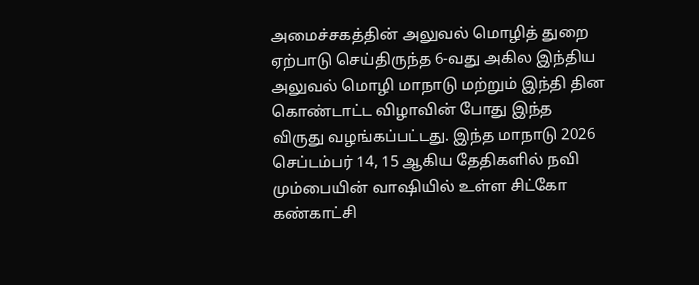அமைச்சகத்தின் அலுவல் மொழித் துறை ஏற்பாடு செய்திருந்த 6-வது அகில இந்திய அலுவல் மொழி மாநாடு மற்றும் இந்தி தின கொண்டாட்ட விழாவின் போது இந்த விருது வழங்கப்பட்டது. இந்த மாநாடு 2026 செப்டம்பர் 14, 15 ஆகிய தேதிகளில் நவி மும்பையின் வாஷியில் உள்ள சிட்கோ கண்காட்சி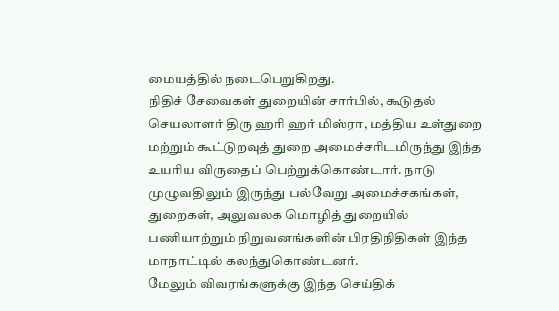மையத்தில் நடைபெறுகிறது.
நிதிச் சேவைகள் துறையின் சார்பில், கூடுதல் செயலாளர் திரு ஹரி ஹர் மிஸ்ரா, மத்திய உள்துறை மற்றும் கூட்டுறவுத் துறை அமைச்சரிடமிருந்து இந்த உயரிய விருதைப் பெற்றுக்கொண்டார். நாடு முழுவதிலும் இருந்து பல்வேறு அமைச்சகங்கள், துறைகள், அலுவலக மொழித் துறையில் பணியாற்றும் நிறுவனங்களின் பிரதிநிதிகள் இந்த மாநாட்டில் கலந்துகொண்டனர்.
மேலும் விவரங்களுக்கு இந்த செய்திக்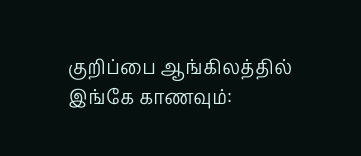குறிப்பை ஆங்கிலத்தில் இங்கே காணவும்: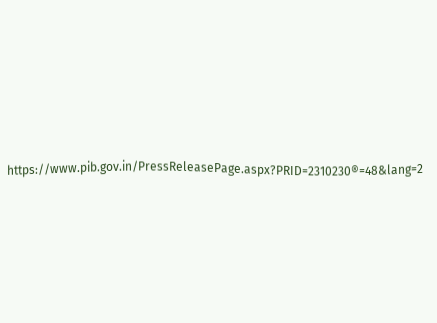https://www.pib.gov.in/PressReleasePage.aspx?PRID=2310230®=48&lang=2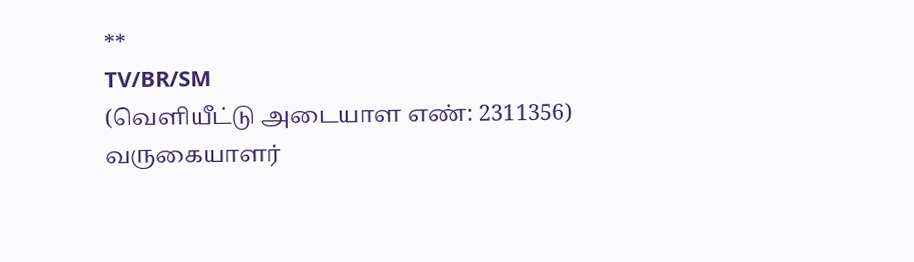**
TV/BR/SM
(வெளியீட்டு அடையாள எண்: 2311356)
வருகையாளர்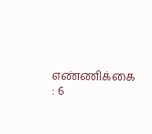எண்ணிக்கை : 6